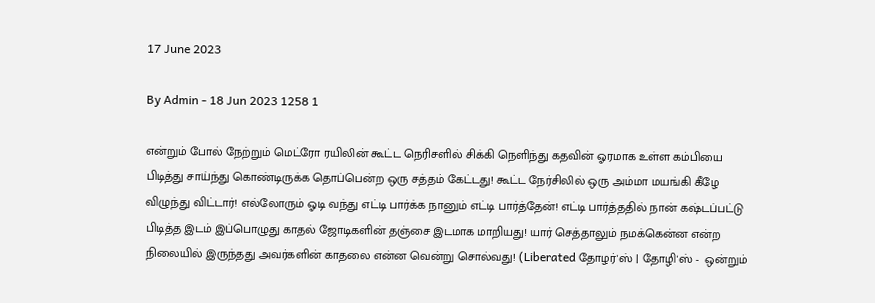17 June 2023

By Admin - 18 Jun 2023 1258 1

என்றும் போல் நேற்றும் மெட்ரோ ரயிலின் கூட்ட நெரிசளில் சிக்கி நெளிந்து கதவின் ஓரமாக உள்ள கம்பியை பிடித்து சாய்ந்து கொண்டிருக்க தொப்பென்ற ஒரு சத்தம் கேட்டது! கூட்ட நேர்சிலில் ஒரு அம்மா மயங்கி கீழே விழுந்து விட்டார்! எல்லோரும் ஓடி வந்து எட்டி பார்க்க நானும் எட்டி பார்த்தேன்! எட்டி பார்த்ததில் நான் கஷ்டப்பட்டு பிடித்த இடம் இப்பொழுது காதல் ஜோடிகளின் தஞ்சை இடமாக மாறியது! யார் செத்தாலும் நமக்கென்ன என்ற நிலையில் இருந்தது அவர்களின் காதலை என்ன வென்று சொல்வது! (Liberated தோழர்'ஸ் | தோழி'ஸ் -  ஒன்றும்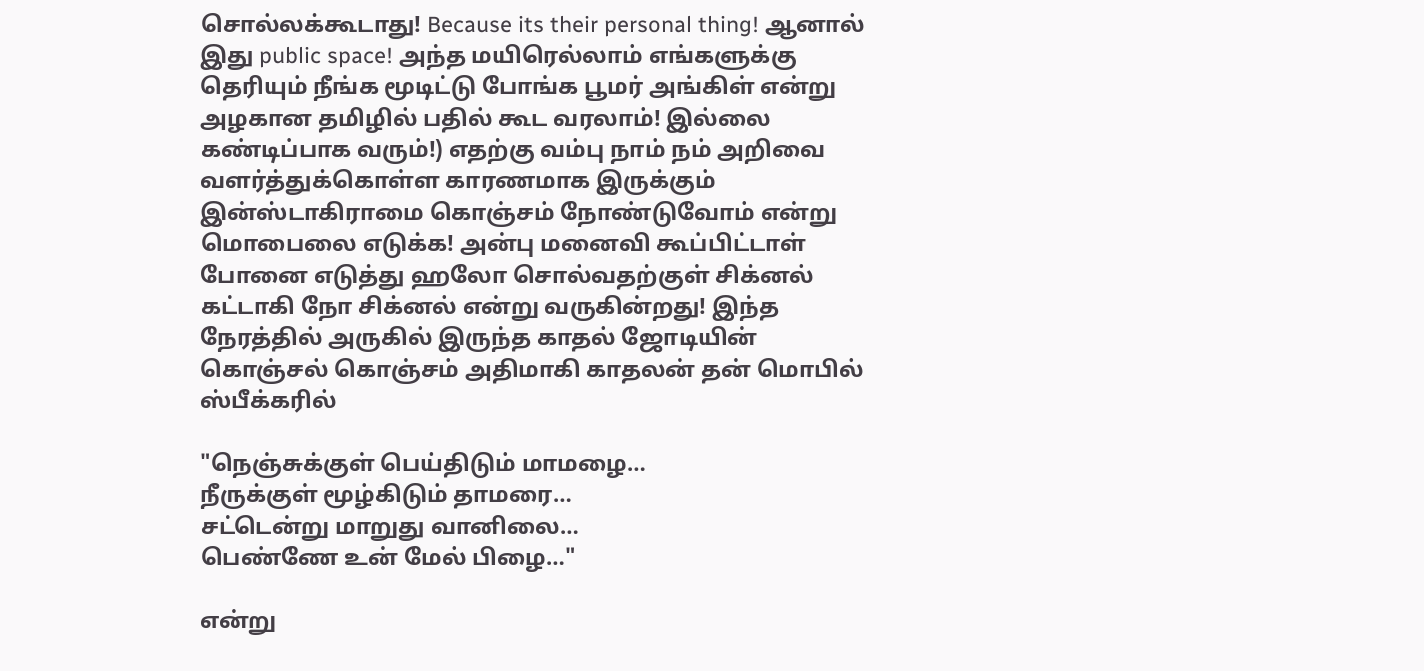சொல்லக்கூடாது! Because its their personal thing! ஆனால் இது public space! அந்த மயிரெல்லாம் எங்களுக்கு தெரியும் நீங்க மூடிட்டு போங்க பூமர் அங்கிள் என்று அழகான தமிழில் பதில் கூட வரலாம்! இல்லை கண்டிப்பாக வரும்!) எதற்கு வம்பு நாம் நம் அறிவை வளர்த்துக்கொள்ள காரணமாக இருக்கும் இன்ஸ்டாகிராமை கொஞ்சம் நோண்டுவோம் என்று மொபைலை எடுக்க! அன்பு மனைவி கூப்பிட்டாள் போனை எடுத்து ஹலோ சொல்வதற்குள் சிக்னல் கட்டாகி நோ சிக்னல் என்று வருகின்றது! இந்த நேரத்தில் அருகில் இருந்த காதல் ஜோடியின் கொஞ்சல் கொஞ்சம் அதிமாகி காதலன் தன் மொபில் ஸ்பீக்கரில்

"நெஞ்சுக்குள் பெய்திடும் மாமழை…
நீருக்குள் மூழ்கிடும் தாமரை…
சட்டென்று மாறுது வானிலை…
பெண்ணே உன் மேல் பிழை…"

என்று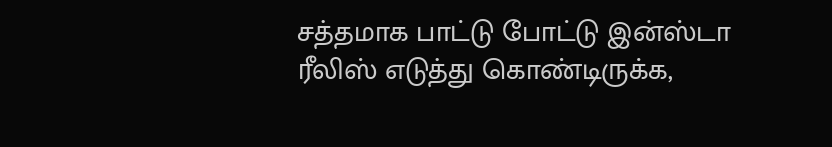சத்தமாக பாட்டு போட்டு இன்ஸ்டா ரீலிஸ் எடுத்து கொண்டிருக்க,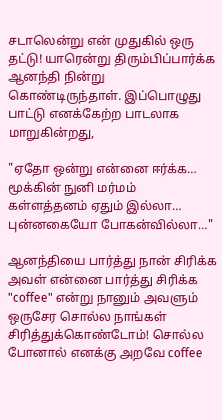சடாலென்று என் முதுகில் ஒரு தட்டு! யாரென்று திரும்பிப்பார்க்க ஆனந்தி நின்று கொண்டிருந்தாள். இப்பொழுது பாட்டு எனக்கேற்ற பாடலாக மாறுகின்றது,

"ஏதோ ஒன்று என்னை ஈர்க்க…
மூக்கின் நுனி மர்மம்
கள்ளத்தனம் ஏதும் இல்லா…
புன்னகையோ போகன்வில்லா…"

ஆனந்தியை பார்த்து நான் சிரிக்க அவள் என்னை பார்த்து சிரிக்க "coffee" என்று நானும் அவளும் ஒருசேர சொல்ல நாங்கள் சிரித்துக்கொண்டோம்! சொல்ல போனால் எனக்கு அறவே coffee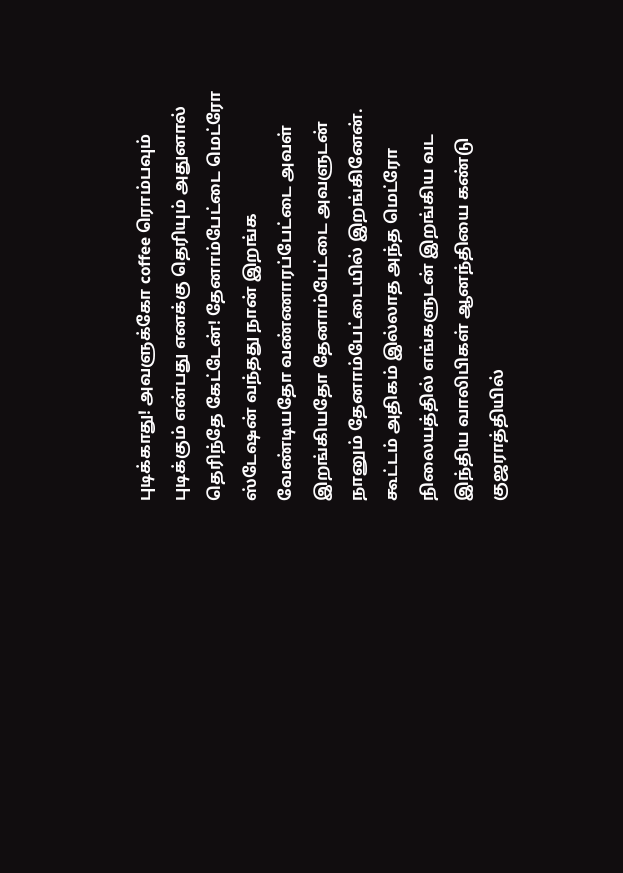புடிக்காது! அவளுக்கோ coffee ரொம்பவும் புடிக்கும் என்பது எனக்கு தெரியும் அதுனால் தெரிந்தே கேட்டேன்! தேனாம்பேட்டை மெட்ரோ ஸ்டேஷன் வந்தது நான் இறங்க வேண்டியதோ வண்ணாரப்பேட்டை அவள் இறங்கியதோ தேனாம்பேட்டை அவளுடன் நானும் தேனாம்பேட்டையில் இறங்கினேன். கூட்டம் அதிகம் இல்லாத அந்த மெட்ரோ நிலையத்தில் எங்களுடன் இறங்கிய வட இந்திய வாலிபிகள் ஆனந்தியை கண்டு குஜராத்தியில்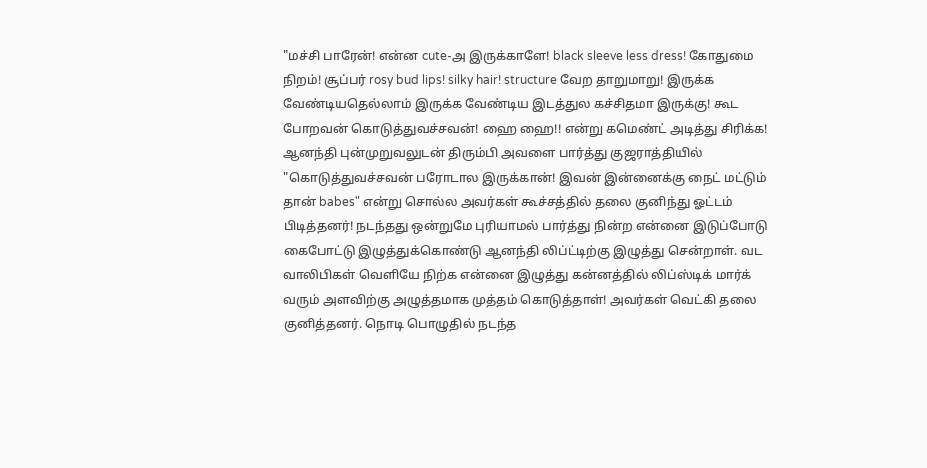"மச்சி பாரேன்! என்ன cute-அ இருக்காளே! black sleeve less dress! கோதுமை நிறம்! சூப்பர் rosy bud lips! silky hair! structure வேற தாறுமாறு! இருக்க வேண்டியதெல்லாம் இருக்க வேண்டிய இடத்துல கச்சிதமா இருக்கு! கூட போறவன் கொடுத்துவச்சவன்! ஹை ஹை!! என்று கமெண்ட் அடித்து சிரிக்க! ஆனந்தி புன்முறுவலுடன் திரும்பி அவளை பார்த்து குஜராத்தியில் "கொடுத்துவச்சவன் பரோடால இருக்கான்! இவன் இன்னைக்கு நைட் மட்டும் தான் babes" என்று சொல்ல அவர்கள் கூச்சத்தில் தலை குனிந்து ஓட்டம் பிடித்தனர்! நடந்தது ஒன்றுமே புரியாமல் பார்த்து நின்ற என்னை இடுப்போடு கைபோட்டு இழுத்துக்கொண்டு ஆனந்தி லிப்ட்டிற்கு இழுத்து சென்றாள். வட வாலிபிகள் வெளியே நிற்க என்னை இழுத்து கன்னத்தில் லிப்ஸ்டிக் மார்க் வரும் அளவிற்கு அழுத்தமாக முத்தம் கொடுத்தாள்! அவர்கள் வெட்கி தலை குனித்தனர். நொடி பொழுதில் நடந்த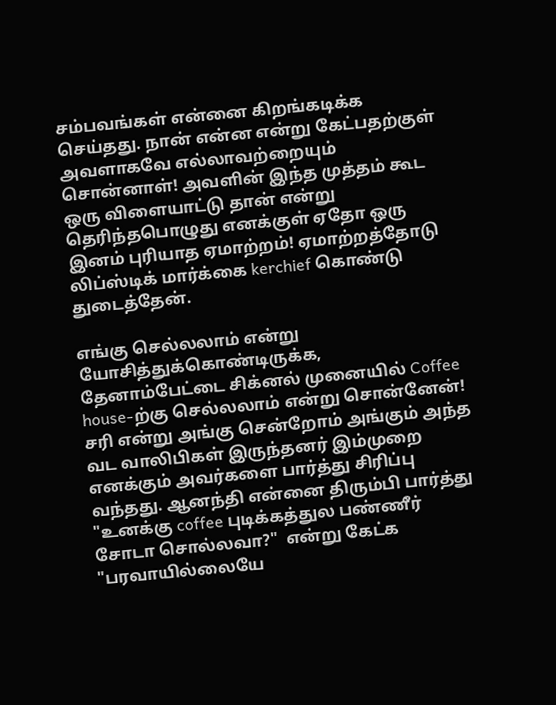சம்பவங்கள் என்னை கிறங்கடிக்க செய்தது. நான் என்ன என்று கேட்பதற்குள் அவளாகவே எல்லாவற்றையும் சொன்னாள்! அவளின் இந்த முத்தம் கூட ஒரு விளையாட்டு தான் என்று தெரிந்தபொழுது எனக்குள் ஏதோ ஒரு இனம் புரியாத ஏமாற்றம்! ஏமாற்றத்தோடு லிப்ஸ்டிக் மார்க்கை kerchief கொண்டு துடைத்தேன்.

எங்கு செல்லலாம் என்று யோசித்துக்கொண்டிருக்க, தேனாம்பேட்டை சிக்னல் முனையில் Coffee house-ற்கு செல்லலாம் என்று சொன்னேன்! சரி என்று அங்கு சென்றோம் அங்கும் அந்த வட வாலிபிகள் இருந்தனர் இம்முறை எனக்கும் அவர்களை பார்த்து சிரிப்பு வந்தது. ஆனந்தி என்னை திரும்பி பார்த்து "உனக்கு coffee புடிக்கத்துல பண்ணீர் சோடா சொல்லவா?"  என்று கேட்க "பரவாயில்லையே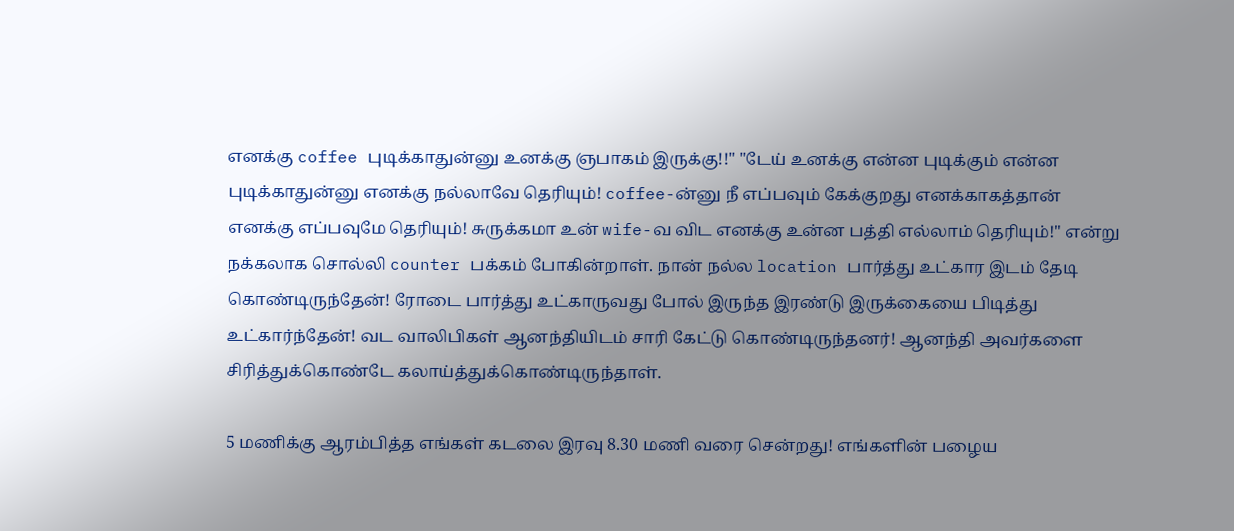எனக்கு coffee புடிக்காதுன்னு உனக்கு ஞபாகம் இருக்கு!!" "டேய் உனக்கு என்ன புடிக்கும் என்ன புடிக்காதுன்னு எனக்கு நல்லாவே தெரியும்! coffee-ன்னு நீ எப்பவும் கேக்குறது எனக்காகத்தான் எனக்கு எப்பவுமே தெரியும்! சுருக்கமா உன் wife-வ விட எனக்கு உன்ன பத்தி எல்லாம் தெரியும்!" என்று நக்கலாக சொல்லி counter பக்கம் போகின்றாள். நான் நல்ல location பார்த்து உட்கார இடம் தேடி கொண்டிருந்தேன்! ரோடை பார்த்து உட்காருவது போல் இருந்த இரண்டு இருக்கையை பிடித்து உட்கார்ந்தேன்! வட வாலிபிகள் ஆனந்தியிடம் சாரி கேட்டு கொண்டிருந்தனர்! ஆனந்தி அவர்களை சிரித்துக்கொண்டே கலாய்த்துக்கொண்டிருந்தாள்.

5 மணிக்கு ஆரம்பித்த எங்கள் கடலை இரவு 8.30 மணி வரை சென்றது! எங்களின் பழைய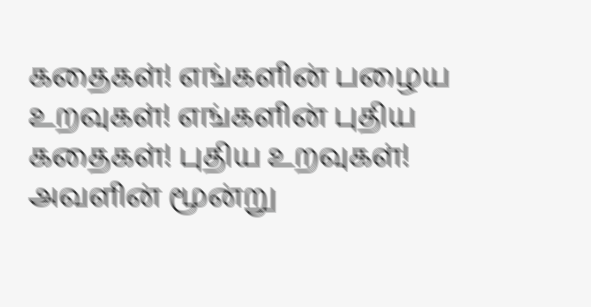கதைகள்! எங்களின் பழைய உறவுகள்! எங்களின் புதிய கதைகள்! புதிய உறவுகள்! அவளின் மூன்று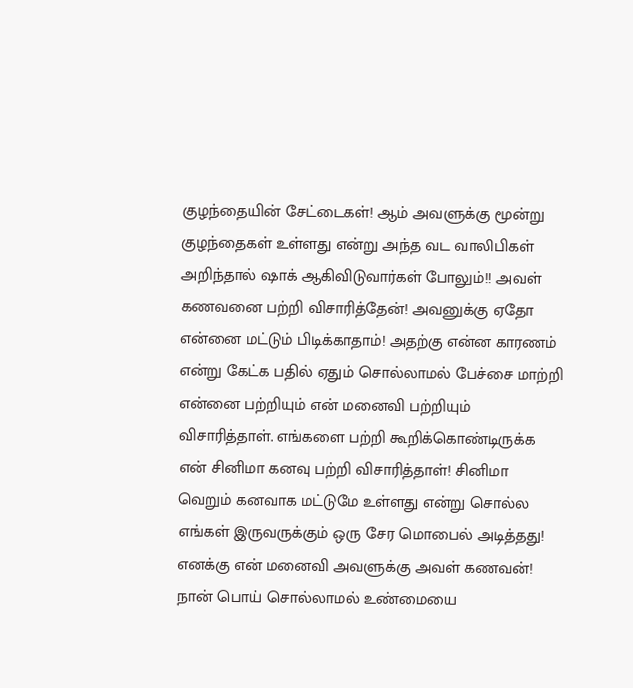குழந்தையின் சேட்டைகள்! ஆம் அவளுக்கு மூன்று குழந்தைகள் உள்ளது என்று அந்த வட வாலிபிகள் அறிந்தால் ஷாக் ஆகிவிடுவார்கள் போலும்!! அவள் கணவனை பற்றி விசாரித்தேன்! அவனுக்கு ஏதோ என்னை மட்டும் பிடிக்காதாம்! அதற்கு என்ன காரணம் என்று கேட்க பதில் ஏதும் சொல்லாமல் பேச்சை மாற்றி என்னை பற்றியும் என் மனைவி பற்றியும் விசாரித்தாள். எங்களை பற்றி கூறிக்கொண்டிருக்க என் சினிமா கனவு பற்றி விசாரித்தாள்! சினிமா வெறும் கனவாக மட்டுமே உள்ளது என்று சொல்ல எங்கள் இருவருக்கும் ஒரு சேர மொபைல் அடித்தது! எனக்கு என் மனைவி அவளுக்கு அவள் கணவன்! நான் பொய் சொல்லாமல் உண்மையை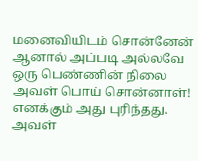மனைவியிடம் சொன்னேன் ஆனால் அப்படி அல்லவே ஒரு பெண்ணின் நிலை அவள் பொய் சொன்னாள்! எனக்கும் அது புரிந்தது. அவள்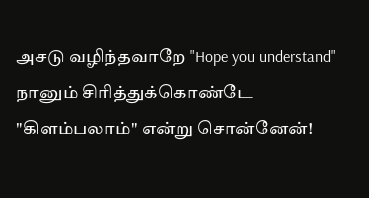அசடு வழிந்தவாறே "Hope you understand" நானும் சிரித்துக்கொண்டே "கிளம்பலாம்" என்று சொன்னேன்!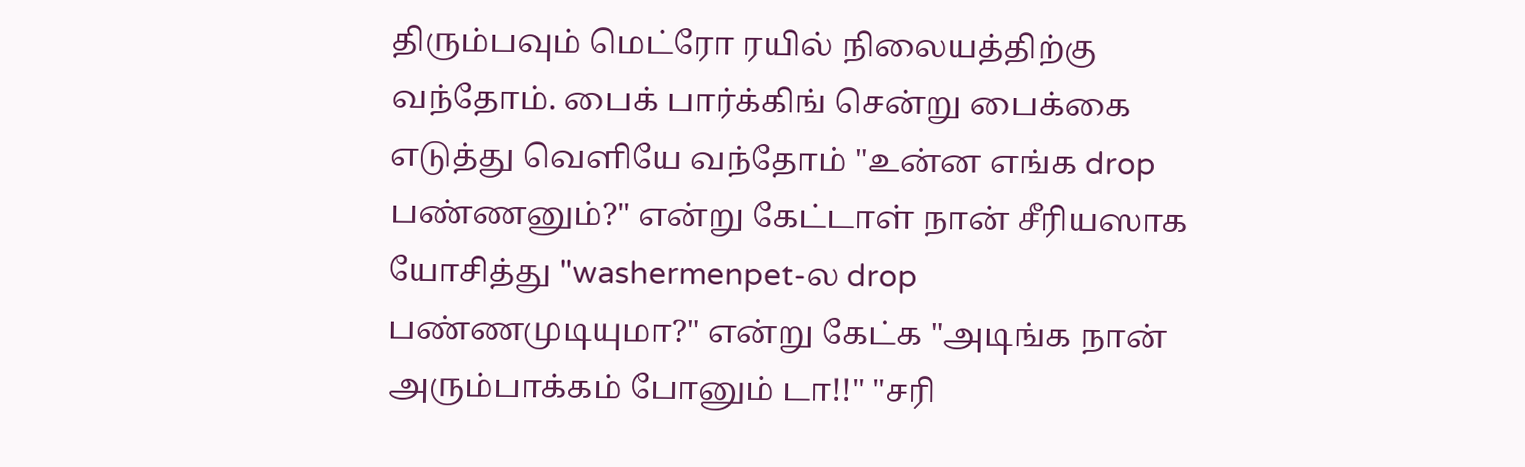திரும்பவும் மெட்ரோ ரயில் நிலையத்திற்கு வந்தோம். பைக் பார்க்கிங் சென்று பைக்கை எடுத்து வெளியே வந்தோம் "உன்ன எங்க drop பண்ணனும்?" என்று கேட்டாள் நான் சீரியஸாக யோசித்து "washermenpet-ல drop பண்ணமுடியுமா?" என்று கேட்க "அடிங்க நான் அரும்பாக்கம் போனும் டா!!" "சரி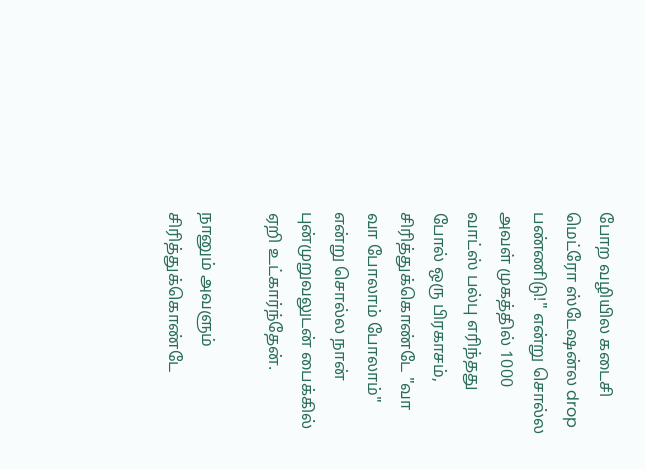போற வழியில கடைசி மெட்ரோ ஸ்டேஷன்ல drop பண்ணிடு!" என்று சொல்ல அவள் முகத்தில் 1000 வாட்ஸ் பல்பு எரிந்தது போல் ஒரு பிரகாசம், சிரித்துக்கொண்டே "வா வா போலாம் போலாம்" என்று சொல்ல நான் புன்முறுவலுடன் பைக்கில் ஏறி உட்கார்ந்தேன்.

நானும் அவளும் சிரித்துக்கொண்டே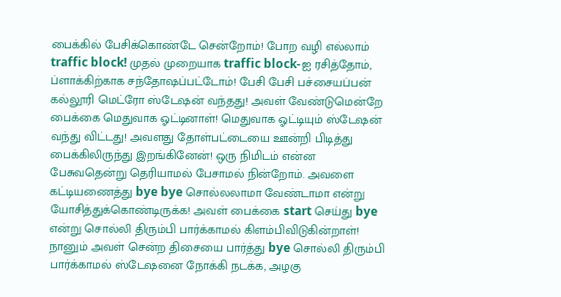பைக்கில் பேசிக்கொண்டே சென்றோம்! போற வழி எல்லாம் traffic block! முதல் முறையாக traffic block-ஐ ரசித்தோம், ப்ளாக்கிற்காக சந்தோஷப்பட்டோம்! பேசி பேசி பச்சையப்பன் கல்லூரி மெட்ரோ ஸ்டேஷன் வந்தது! அவள் வேண்டுமென்றே பைக்கை மெதுவாக ஓட்டினாள்! மெதுவாக ஓட்டியும் ஸ்டேஷன் வந்து விட்டது! அவளது தோள்பட்டையை ஊன்றி பிடித்து பைக்கிலிருந்து இறங்கினேன்! ஒரு நிமிடம் என்ன பேசுவதென்று தெரியாமல் பேசாமல் நின்றோம். அவளை கட்டியணைத்து bye bye சொல்லலாமா வேண்டாமா என்று யோசித்துக்கொண்டிருக்க! அவள் பைக்கை start செய்து bye என்று சொல்லி திரும்பி பார்க்காமல் கிளம்பிவிடுகின்றாள்! நானும் அவள் சென்ற திசையை பார்த்து bye சொல்லி திரும்பி பார்க்காமல் ஸ்டேஷனை நோக்கி நடக்க, அழகு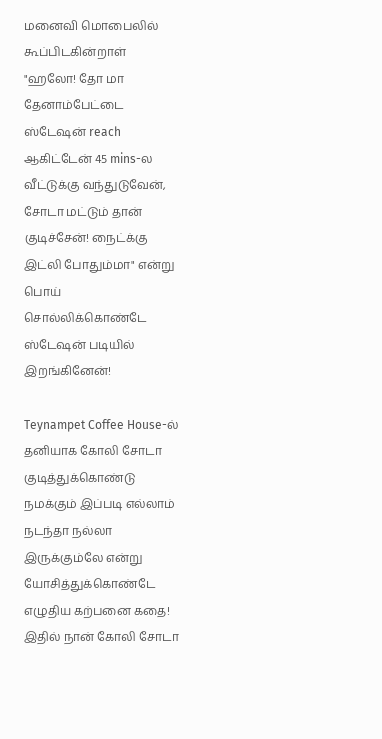மனைவி மொபைலில் கூப்பிடகின்றாள் "ஹலோ! தோ மா தேனாம்பேட்டை ஸ்டேஷன் reach ஆகிட்டேன் 45 mins-ல வீட்டுக்கு வந்துடுவேன், சோடா மட்டும் தான் குடிச்சேன்! நைட்க்கு இட்லி போதும்மா" என்று பொய் சொல்லிக்கொண்டே ஸ்டேஷன் படியில்  இறங்கினேன்!

Teynampet Coffee House-ல் தனியாக கோலி சோடா குடித்துக்கொண்டு நமக்கும் இப்படி எல்லாம் நடந்தா நல்லா இருக்கும்லே என்று யோசித்துக்கொண்டே எழுதிய கற்பனை கதை! இதில் நான் கோலி சோடா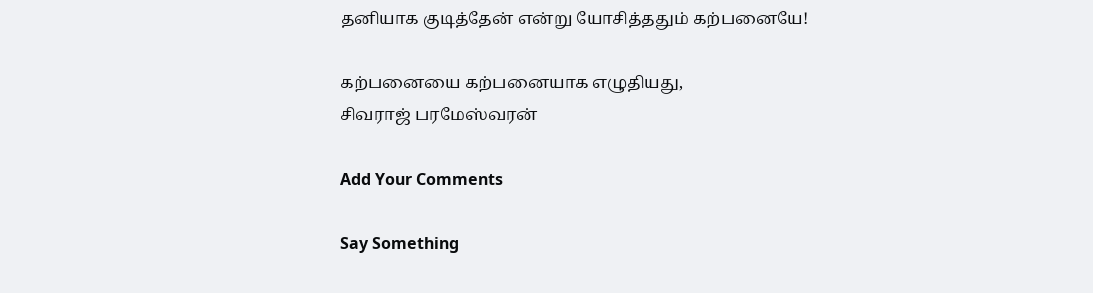தனியாக குடித்தேன் என்று யோசித்ததும் கற்பனையே!

கற்பனையை கற்பனையாக எழுதியது,
சிவராஜ் பரமேஸ்வரன்

Add Your Comments

Say Something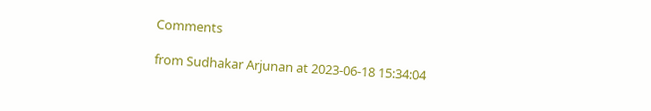Comments

from Sudhakar Arjunan at 2023-06-18 15:34:04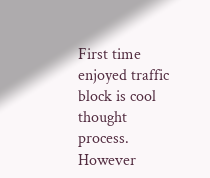First time enjoyed traffic block is cool thought process. However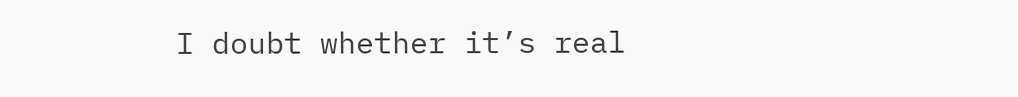I doubt whether it’s real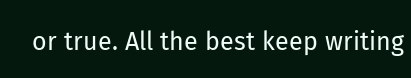or true. All the best keep writing